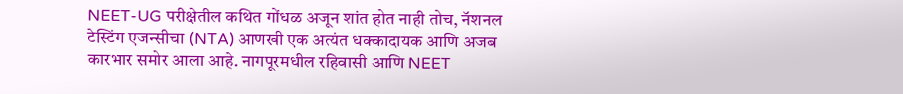NEET-UG परीक्षेतील कथित गोंधळ अजून शांत होत नाही तोच, नॅशनल टेस्टिंग एजन्सीचा (NTA) आणखी एक अत्यंत धक्कादायक आणि अजब कारभार समोर आला आहे. नागपूरमधील रहिवासी आणि NEET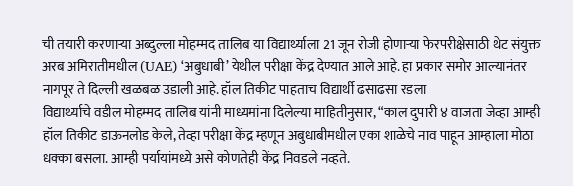ची तयारी करणाऱ्या अब्दुल्ला मोहम्मद तालिब या विद्यार्थ्याला 21 जून रोजी होणाऱ्या फेरपरीक्षेसाठी थेट संयुक्त अरब अमिरातीमधील (UAE) ‘अबुधाबी’ येथील परीक्षा केंद्र देण्यात आले आहे. हा प्रकार समोर आल्यानंतर नागपूर ते दिल्ली खळबळ उडाली आहे. हॉल तिकीट पाहताच विद्यार्थी ढसाढसा रडला
विद्यार्थ्याचे वडील मोहम्मद तालिब यांनी माध्यमांना दिलेल्या माहितीनुसार, “काल दुपारी ४ वाजता जेव्हा आम्ही हॉल तिकीट डाऊनलोड केले, तेव्हा परीक्षा केंद्र म्हणून अबुधाबीमधील एका शाळेचे नाव पाहून आम्हाला मोठा धक्का बसला. आम्ही पर्यायांमध्ये असे कोणतेही केंद्र निवडले नव्हते.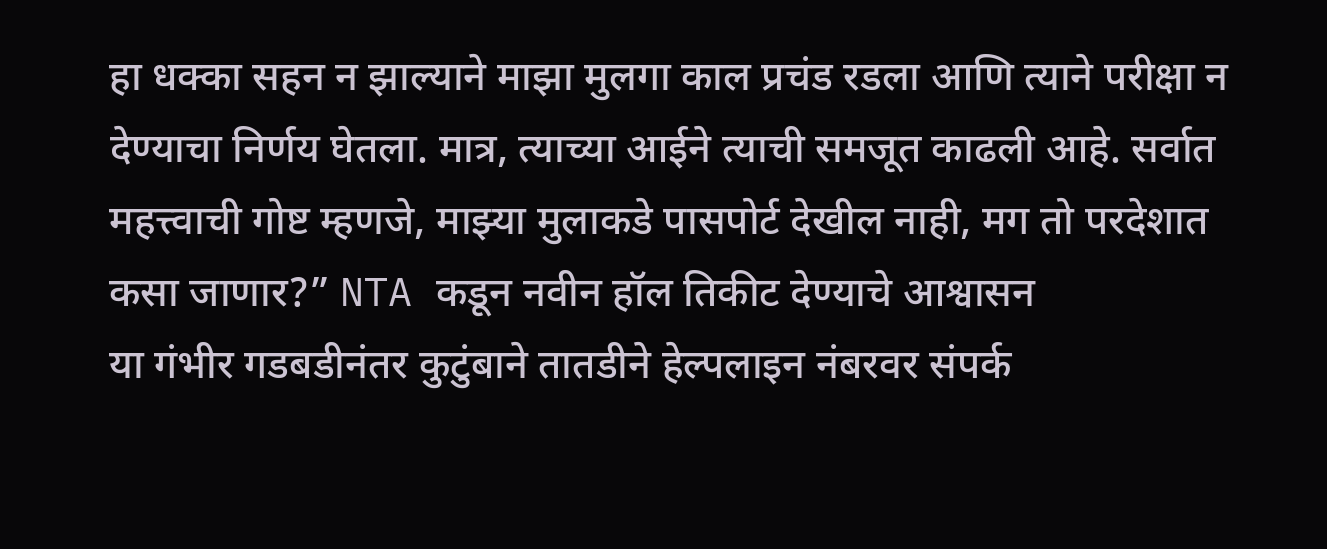हा धक्का सहन न झाल्याने माझा मुलगा काल प्रचंड रडला आणि त्याने परीक्षा न देण्याचा निर्णय घेतला. मात्र, त्याच्या आईने त्याची समजूत काढली आहे. सर्वात महत्त्वाची गोष्ट म्हणजे, माझ्या मुलाकडे पासपोर्ट देखील नाही, मग तो परदेशात कसा जाणार?” NTA कडून नवीन हॉल तिकीट देण्याचे आश्वासन
या गंभीर गडबडीनंतर कुटुंबाने तातडीने हेल्पलाइन नंबरवर संपर्क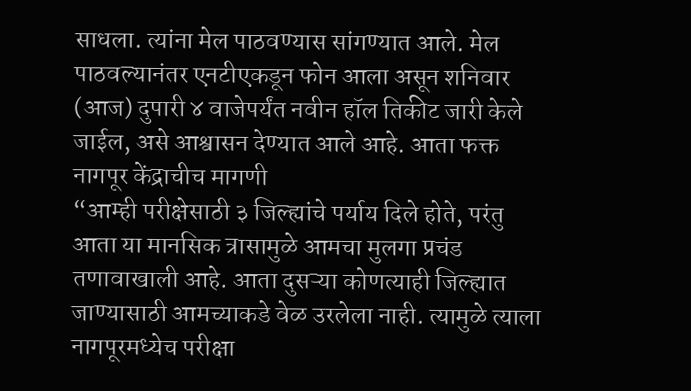साधला. त्यांना मेल पाठवण्यास सांगण्यात आले. मेल पाठवल्यानंतर एनटीएकडून फोन आला असून शनिवार (आज) दुपारी ४ वाजेपर्यंत नवीन हॉल तिकीट जारी केले जाईल, असे आश्वासन देण्यात आले आहे. आता फक्त नागपूर केंद्राचीच मागणी
“आम्ही परीक्षेसाठी ३ जिल्ह्यांचे पर्याय दिले होते, परंतु आता या मानसिक त्रासामुळे आमचा मुलगा प्रचंड तणावाखाली आहे. आता दुसऱ्या कोणत्याही जिल्ह्यात जाण्यासाठी आमच्याकडे वेळ उरलेला नाही. त्यामुळे त्याला नागपूरमध्येच परीक्षा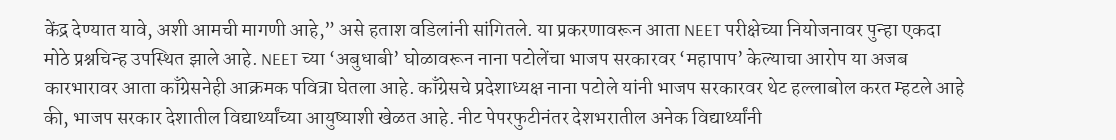केंद्र देण्यात यावे, अशी आमची मागणी आहे,” असे हताश वडिलांनी सांगितले. या प्रकरणावरून आता NEET परीक्षेच्या नियोजनावर पुन्हा एकदा मोठे प्रश्नचिन्ह उपस्थित झाले आहे. NEET च्या ‘अबुधाबी’ घोळावरून नाना पटोलेंचा भाजप सरकारवर ‘महापाप’ केल्याचा आरोप या अजब कारभारावर आता काँग्रेसनेही आक्रमक पवित्रा घेतला आहे. काँग्रेसचे प्रदेशाध्यक्ष नाना पटोले यांनी भाजप सरकारवर थेट हल्लाबोल करत म्हटले आहे की, भाजप सरकार देशातील विद्यार्थ्यांच्या आयुष्याशी खेळत आहे. नीट पेपरफुटीनंतर देशभरातील अनेक विद्यार्थ्यांनी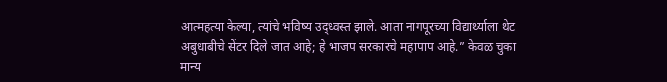आत्महत्या केल्या, त्यांचे भविष्य उद्ध्वस्त झाले. आता नागपूरच्या विद्यार्थ्याला थेट अबुधाबीचे सेंटर दिले जात आहे; हे भाजप सरकारचे महापाप आहे.” केवळ चुका मान्य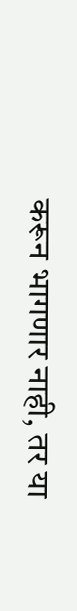करून भागणार नाही, तर या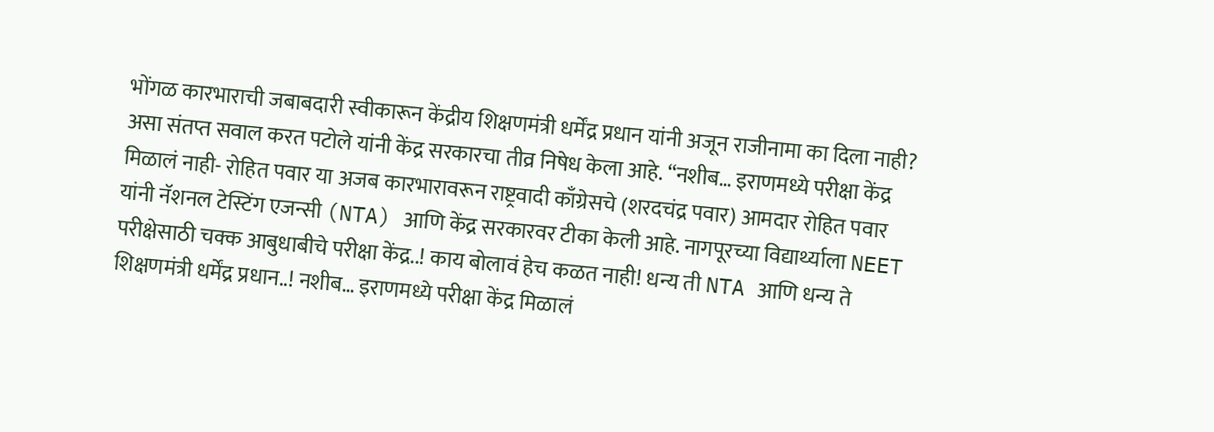भोंगळ कारभाराची जबाबदारी स्वीकारून केंद्रीय शिक्षणमंत्री धर्मेंद्र प्रधान यांनी अजून राजीनामा का दिला नाही? असा संतप्त सवाल करत पटोले यांनी केंद्र सरकारचा तीव्र निषेध केला आहे. “नशीब… इराणमध्ये परीक्षा केंद्र मिळालं नाही- रोहित पवार या अजब कारभारावरून राष्ट्रवादी काँग्रेसचे (शरदचंद्र पवार) आमदार रोहित पवार यांनी नॅशनल टेस्टिंग एजन्सी (NTA) आणि केंद्र सरकारवर टीका केली आहे. नागपूरच्या विद्यार्थ्याला NEET परीक्षेसाठी चक्क आबुधाबीचे परीक्षा केंद्र..! काय बोलावं हेच कळत नाही! धन्य ती NTA आणि धन्य ते शिक्षणमंत्री धर्मेंद्र प्रधान..! नशीब… इराणमध्ये परीक्षा केंद्र मिळालं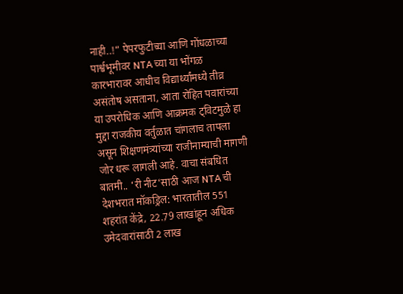नाही..!” पेपरफुटीच्या आणि गोंधळाच्या पार्श्वभूमीवर NTA च्या या भोंगळ कारभारावर आधीच विद्यार्थ्यांमध्ये तीव्र असंतोष असताना, आता रोहित पवारांच्या या उपरोधिक आणि आक्रमक ट्विटमुळे हा मुद्दा राजकीय वर्तुळात चांगलाच तापला असून शिक्षणमंत्र्यांच्या राजीनाम्याची मागणी जोर धरू लागली आहे. वाचा संबधित बातमी.. ‘री नीट’साठी आज NTA ची देशभरात मॉकड्रिल: भारतातील 551 शहरांत केंद्रे, 22.79 लाखांहून अधिक उमेदवारांसाठी 2 लाख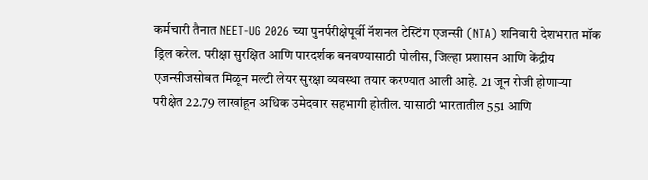कर्मचारी तैनात NEET-UG 2026 च्या पुनर्परीक्षेपूर्वी नॅशनल टेस्टिंग एजन्सी (NTA) शनिवारी देशभरात मॉक ड्रिल करेल. परीक्षा सुरक्षित आणि पारदर्शक बनवण्यासाठी पोलीस, जिल्हा प्रशासन आणि केंद्रीय एजन्सीजसोबत मिळून मल्टी लेयर सुरक्षा व्यवस्था तयार करण्यात आली आहे. 21 जून रोजी होणाऱ्या परीक्षेत 22.79 लाखांहून अधिक उमेदवार सहभागी होतील. यासाठी भारतातील 551 आणि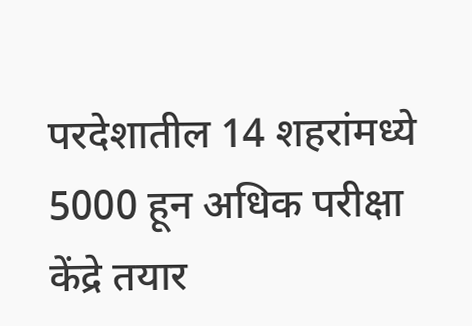परदेशातील 14 शहरांमध्ये 5000 हून अधिक परीक्षा केंद्रे तयार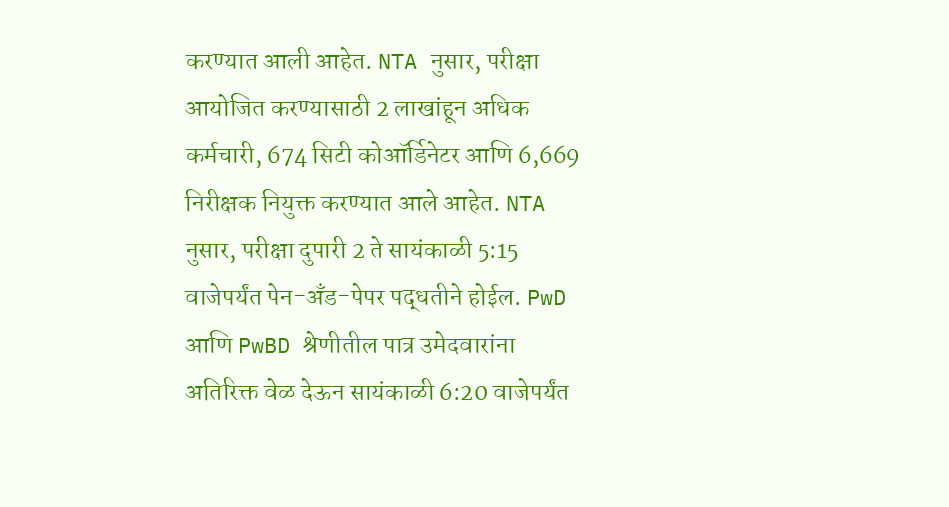करण्यात आली आहेत. NTA नुसार, परीक्षा आयोजित करण्यासाठी 2 लाखांहून अधिक कर्मचारी, 674 सिटी कोऑर्डिनेटर आणि 6,669 निरीक्षक नियुक्त करण्यात आले आहेत. NTA नुसार, परीक्षा दुपारी 2 ते सायंकाळी 5:15 वाजेपर्यंत पेन-अँड-पेपर पद्धतीने होईल. PwD आणि PwBD श्रेणीतील पात्र उमेदवारांना अतिरिक्त वेळ देऊन सायंकाळी 6:20 वाजेपर्यंत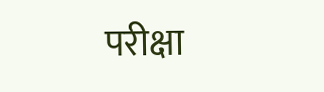परीक्षा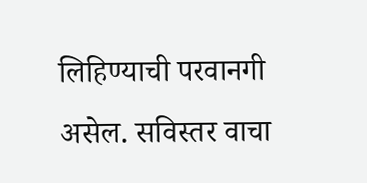लिहिण्याची परवानगी असेल. सविस्तर वाचा